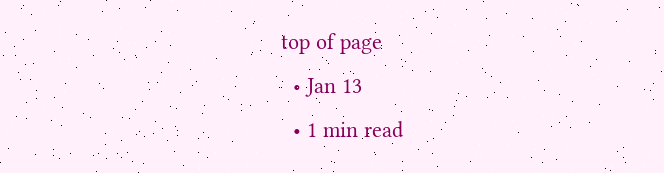top of page
  • Jan 13
  • 1 min read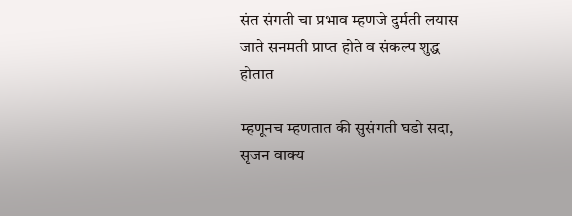संत संगती चा प्रभाव म्हणजे दुर्मती लयास जाते सनमती प्राप्त होते व संकल्प शुद्ध होतात

म्हणूनच म्हणतात की सुसंगती घडो सदा, सृजन वाक्य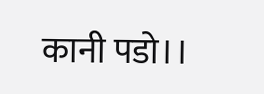कानी पडो।।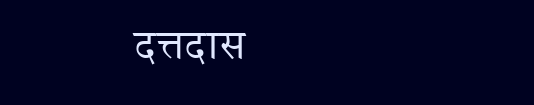दत्तदास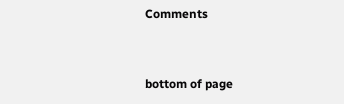Comments


bottom of page